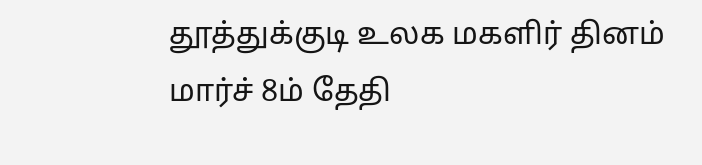தூத்துக்குடி உலக மகளிர் தினம் மார்ச் 8ம் தேதி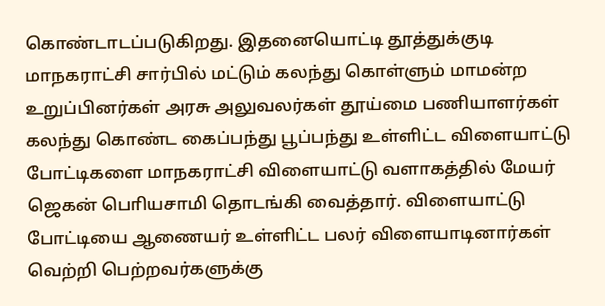கொண்டாடப்படுகிறது. இதனையொட்டி தூத்துக்குடி மாநகராட்சி சார்பில் மட்டும் கலந்து கொள்ளும் மாமன்ற உறுப்பினர்கள் அரசு அலுவலர்கள் தூய்மை பணியாளர்கள் கலந்து கொண்ட கைப்பந்து பூப்பந்து உள்ளிட்ட விளையாட்டு போட்டிகளை மாநகராட்சி விளையாட்டு வளாகத்தில் மேயர் ஜெகன் பொியசாமி தொடங்கி வைத்தார். விளையாட்டு போட்டியை ஆணையர் உள்ளிட்ட பலர் விளையாடினார்கள் வெற்றி பெற்றவர்களுக்கு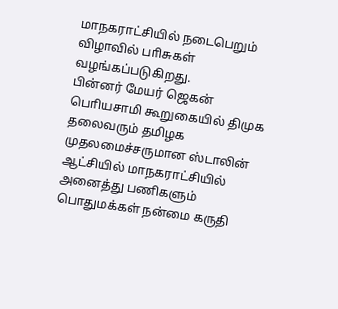மாநகராட்சியில் நடைபெறும் விழாவில் பாிசுகள் வழங்கப்படுகிறது.
பின்னர் மேயர் ஜெகன் பொியசாமி கூறுகையில் திமுக தலைவரும் தமிழக முதலமைச்சருமான ஸ்டாலின் ஆட்சியில் மாநகராட்சியில் அனைத்து பணிகளும் பொதுமக்கள் நன்மை கருதி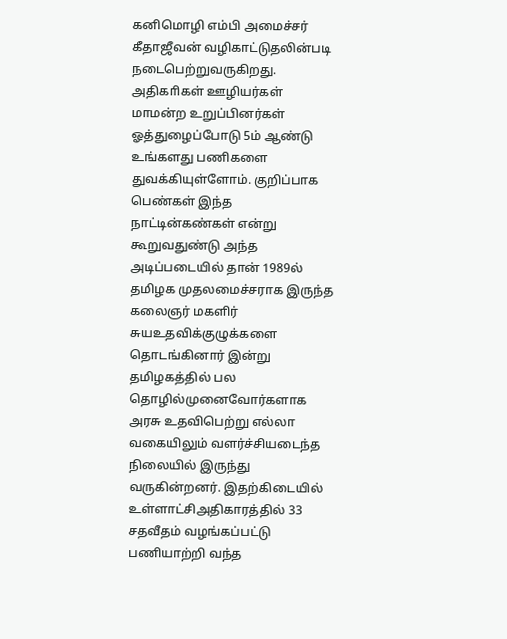கனிமொழி எம்பி அமைச்சர் கீதாஜீவன் வழிகாட்டுதலின்படி நடைபெற்றுவருகிறது. அதிகாிகள் ஊழியர்கள் மாமன்ற உறுப்பினர்கள் ஓத்துழைப்போடு 5ம் ஆண்டு உங்களது பணிகளை துவக்கியுள்ளோம். குறிப்பாக பெண்கள் இந்த நாட்டின்கண்கள் என்று கூறுவதுண்டு அந்த அடிப்படையில் தான் 1989ல் தமிழக முதலமைச்சராக இருந்த கலைஞர் மகளிர் சுயஉதவிக்குழுக்களை தொடங்கினார் இன்று தமிழகத்தில் பல தொழில்முனைவோர்களாக அரசு உதவிபெற்று எல்லா வகையிலும் வளர்ச்சியடைந்த நிலையில் இருந்து வருகின்றனர். இதற்கிடையில் உள்ளாட்சிஅதிகாரத்தில் 33 சதவீதம் வழங்கப்பட்டு பணியாற்றி வந்த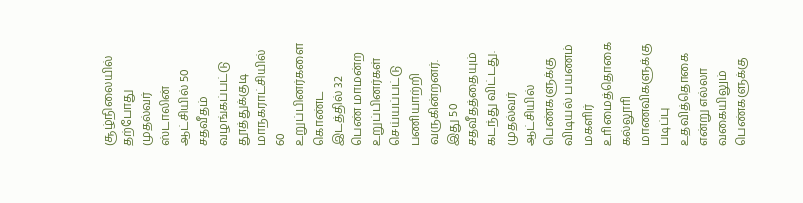சூழ்நிலையில் தற்போது முதல்வர் ஸ்டாலின் ஆட்சியில் 50 சதவீதம் வழங்கப்பட்டு தூத்துக்குடி மாநகராட்சியில் 60 உறுப்பினர்களை கொண்ட இடத்தில் 32 பெண் மாமன்ற உறுப்பினர்கள் செய்யப்பட்டு பணியாற்றி வருகின்றனர். இது 50 சதவீதத்தையும் கடந்து விட்டது. முதல்வர் ஆட்சியில் பெண்களுக்கு விடியல் பயணம் மகளிர் உாிமைத்தொகை கல்லூாி மாணவிகளுக்கு படிப்பு உதவித்தொகை என்று எல்லா வகையிலும் பெண்களுக்கு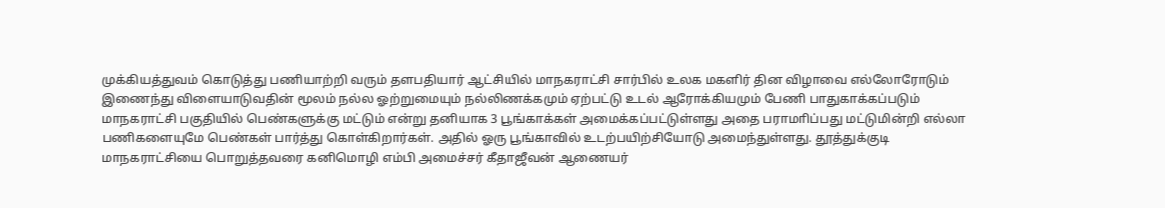முக்கியத்துவம் கொடுத்து பணியாற்றி வரும் தளபதியார் ஆட்சியில் மாநகராட்சி சார்பில் உலக மகளிர் தின விழாவை எல்லோரோடும் இணைந்து விளையாடுவதின் மூலம் நல்ல ஓற்றுமையும் நல்லிணக்கமும் ஏற்பட்டு உடல் ஆரோக்கியமும் பேணி பாதுகாக்கப்படும் மாநகராட்சி பகுதியில் பெண்களுக்கு மட்டும் என்று தனியாக 3 பூங்காக்கள் அமைக்கப்பட்டுள்ளது அதை பராமாிப்பது மட்டுமின்றி எல்லா பணிகளையுமே பெண்கள் பார்த்து கொள்கிறார்கள். அதில் ஓரு பூங்காவில் உடற்பயிற்சியோடு அமைந்துள்ளது. தூத்துக்குடி மாநகராட்சியை பொறுத்தவரை கனிமொழி எம்பி அமைச்சர் கீதாஜீவன் ஆணையர்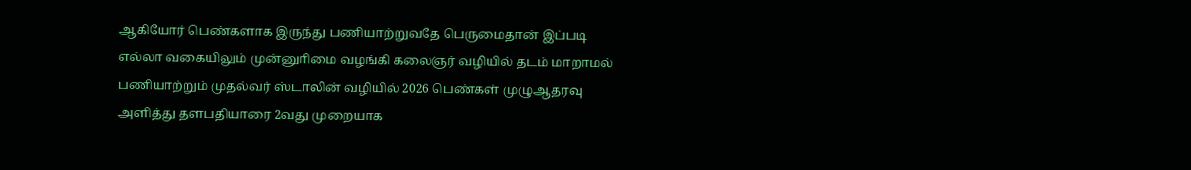ஆகியோர் பெண்களாக இருந்து பணியாற்றுவதே பெருமைதான் இப்படி எல்லா வகையிலும் முன்னுாிமை வழங்கி கலைஞர் வழியில் தடம் மாறாமல் பணியாற்றும் முதல்வர் ஸ்டாலின் வழியில் 2026 பெண்கள் முழுஆதரவு அளித்து தளபதியாரை 2வது முறையாக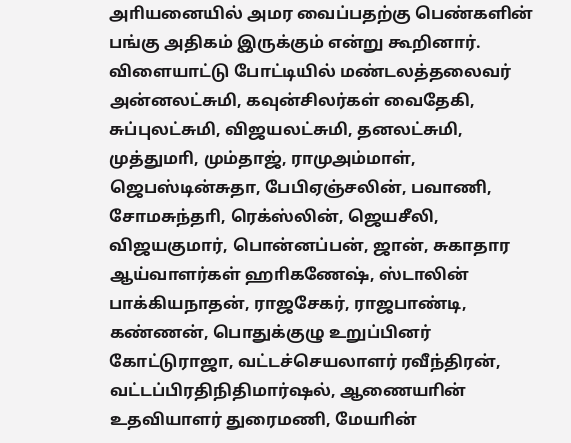அாியனையில் அமர வைப்பதற்கு பெண்களின் பங்கு அதிகம் இருக்கும் என்று கூறினார்.
விளையாட்டு போட்டியில் மண்டலத்தலைவர் அன்னலட்சுமி, கவுன்சிலர்கள் வைதேகி, சுப்புலட்சுமி, விஜயலட்சுமி, தனலட்சுமி, முத்துமாி, மும்தாஜ், ராமுஅம்மாள், ஜெபஸ்டின்சுதா, பேபிஏஞ்சலின், பவாணி, சோமசுந்தாி, ரெக்ஸ்லின், ஜெயசீலி, விஜயகுமார், பொன்னப்பன், ஜான், சுகாதார ஆய்வாளர்கள் ஹாிகணேஷ், ஸ்டாலின் பாக்கியநாதன், ராஜசேகர், ராஜபாண்டி, கண்ணன், பொதுக்குழு உறுப்பினர் கோட்டுராஜா, வட்டச்செயலாளர் ரவீந்திரன், வட்டப்பிரதிநிதிமார்ஷல், ஆணையாின் உதவியாளர் துரைமணி, மேயாின்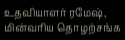உதவியாளர் ரமேஷ், மின்வாிய தொழற்சங்க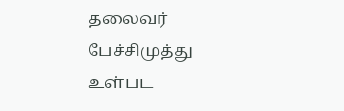தலைவர் பேச்சிமுத்து உள்பட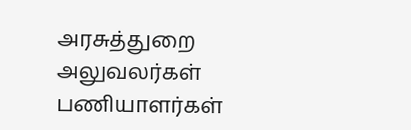அரசுத்துறை அலுவலர்கள் பணியாளர்கள்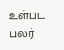உள்பட பலர்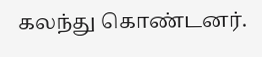கலந்து கொண்டனர்.